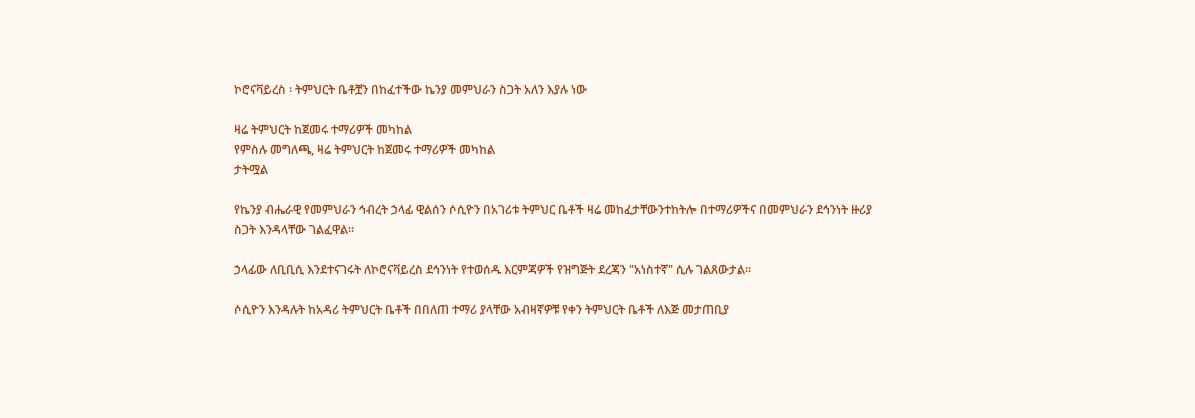ኮሮናቫይረስ ፡ ትምህርት ቤቶቿን በከፈተችው ኬንያ መምህራን ስጋት አለን እያሉ ነው

ዛሬ ትምህርት ከጀመሩ ተማሪዎች መካከል
የምስሉ መግለጫ, ዛሬ ትምህርት ከጀመሩ ተማሪዎች መካከል
ታትሟል

የኬንያ ብሔራዊ የመምህራን ኅብረት ኃላፊ ዊልሰን ሶሲዮን በአገሪቱ ትምህር ቤቶች ዛሬ መከፈታቸውንተከትሎ በተማሪዎችና በመምህራን ደኅንነት ዙሪያ ስጋት እንዳላቸው ገልፈዋል።

ኃላፊው ለቢቢሲ እንደተናገሩት ለኮሮናቫይረስ ደኅንነት የተወሰዱ እርምጃዎች የዝግጅት ደረጃን "አነስተኛ" ሲሉ ገልጸውታል።

ሶሲዮን እንዳሉት ከአዳሪ ትምህርት ቤቶች በበለጠ ተማሪ ያላቸው አብዛኛዎቹ የቀን ትምህርት ቤቶች ለእጅ መታጠቢያ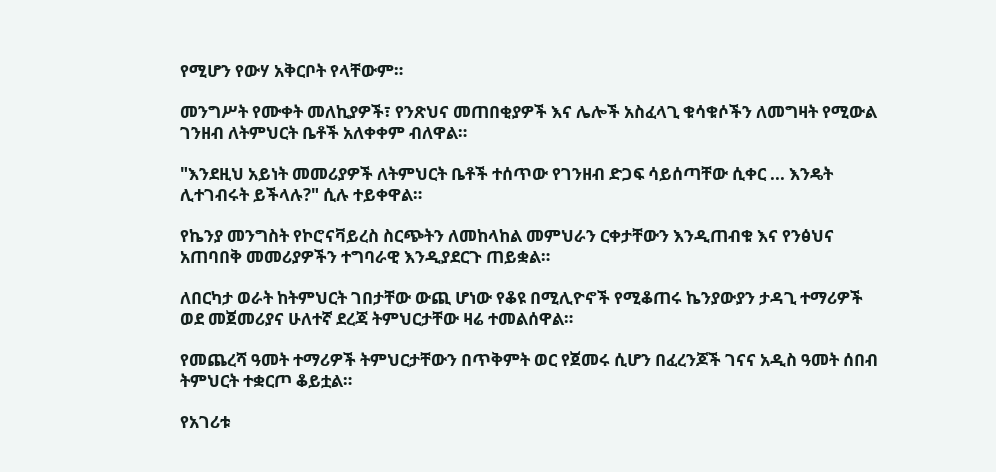የሚሆን የውሃ አቅርቦት የላቸውም።

መንግሥት የሙቀት መለኪያዎች፣ የንጽህና መጠበቂያዎች እና ሌሎች አስፈላጊ ቁሳቁሶችን ለመግዛት የሚውል ገንዘብ ለትምህርት ቤቶች አለቀቀም ብለዋል።

"እንደዚህ አይነት መመሪያዎች ለትምህርት ቤቶች ተሰጥው የገንዘብ ድጋፍ ሳይሰጣቸው ሲቀር ... እንዴት ሊተገብሩት ይችላሉ?" ሲሉ ተይቀዋል።

የኬንያ መንግስት የኮሮናቫይረስ ስርጭትን ለመከላከል መምህራን ርቀታቸውን እንዲጠብቁ እና የንፅህና አጠባበቅ መመሪያዎችን ተግባራዊ እንዲያደርጉ ጠይቋል።

ለበርካታ ወራት ከትምህርት ገበታቸው ውጪ ሆነው የቆዩ በሚሊዮኖች የሚቆጠሩ ኬንያውያን ታዳጊ ተማሪዎች ወደ መጀመሪያና ሁለተኛ ደረጃ ትምህርታቸው ዛሬ ተመልሰዋል።

የመጨረሻ ዓመት ተማሪዎች ትምህርታቸውን በጥቅምት ወር የጀመሩ ሲሆን በፈረንጆች ገናና አዲስ ዓመት ሰበብ ትምህርት ተቋርጦ ቆይቷል።

የአገሪቱ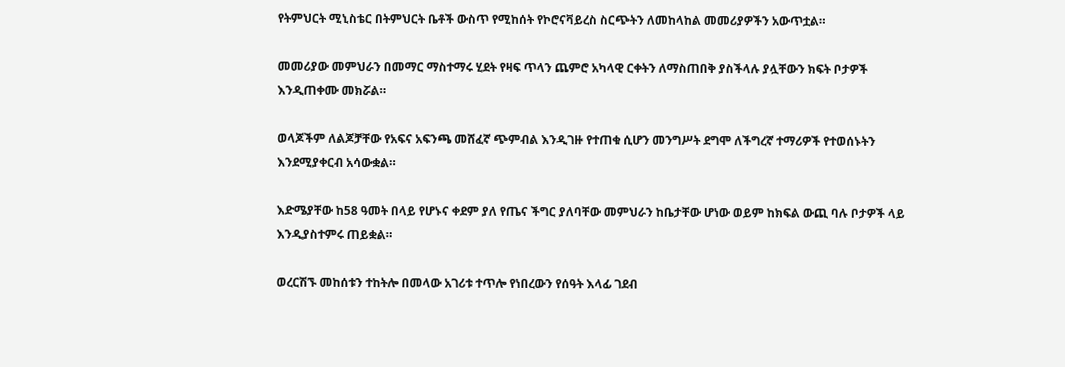የትምህርት ሚኒስቴር በትምህርት ቤቶች ውስጥ የሚከሰት የኮሮናቫይረስ ስርጭትን ለመከላከል መመሪያዎችን አውጥቷል።

መመሪያው መምህራን በመማር ማስተማሩ ሂደት የዛፍ ጥላን ጨምሮ አካላዊ ርቀትን ለማስጠበቅ ያስችላሉ ያሏቸውን ክፍት ቦታዎች እንዲጠቀሙ መክሯል።

ወላጆችም ለልጆቻቸው የአፍና አፍንጫ መሸፈኛ ጭምብል እንዲገዙ የተጠቁ ሲሆን መንግሥት ደግሞ ለችግረኛ ተማሪዎች የተወሰኑትን እንደሚያቀርብ አሳውቋል።

እድሜያቸው ከ58 ዓመት በላይ የሆኑና ቀደም ያለ የጤና ችግር ያለባቸው መምህራን ከቤታቸው ሆነው ወይም ከክፍል ውጪ ባሉ ቦታዎች ላይ እንዲያስተምሩ ጠይቋል።

ወረርሽኙ መከሰቱን ተከትሎ በመላው አገሪቱ ተጥሎ የነበረውን የሰዓት እላፊ ገደብ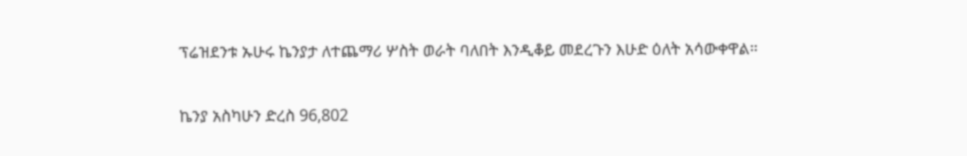ፕሬዝደንቱ ኡሁሩ ኬንያታ ለተጨማሪ ሦስት ወራት ባለበት እንዲቆይ መደረጉን እሁድ ዕለት አሳውቀዋል።

ኬንያ አስካሁን ድረስ 96,802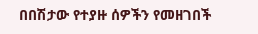በበሽታው የተያዙ ሰዎችን የመዘገበች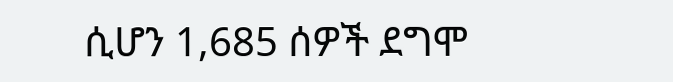ሲሆን 1,685 ሰዎች ደግሞ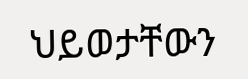ህይወታቸውን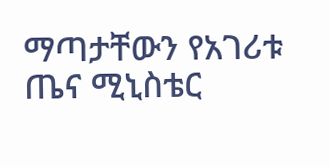ማጣታቸውን የአገሪቱ ጤና ሚኒስቴር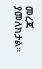መረጃ ያመለክታል።